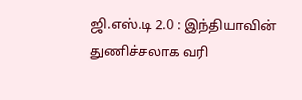ஜி.எஸ்.டி 2.0 : இந்தியாவின் துணிச்சலாக வரி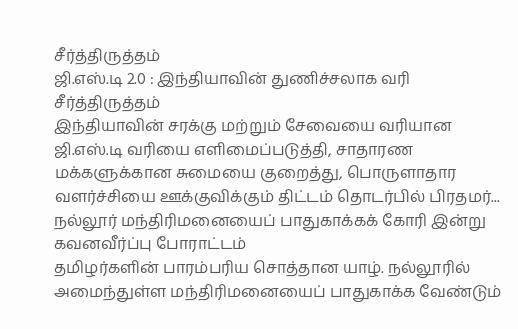சீர்த்திருத்தம்
ஜி.எஸ்.டி 2.0 : இந்தியாவின் துணிச்சலாக வரி சீர்த்திருத்தம்
இந்தியாவின் சரக்கு மற்றும் சேவையை வரியான ஜி.எஸ்.டி வரியை எளிமைப்படுத்தி, சாதாரண மக்களுக்கான சுமையை குறைத்து, பொருளாதார வளர்ச்சியை ஊக்குவிக்கும் திட்டம் தொடர்பில் பிரதமர்...
நல்லூர் மந்திரிமனையைப் பாதுகாக்கக் கோரி இன்று கவனவீர்ப்பு போராட்டம்
தமிழர்களின் பாரம்பரிய சொத்தான யாழ். நல்லூரில் அமைந்துள்ள மந்திரிமனையைப் பாதுகாக்க வேண்டும்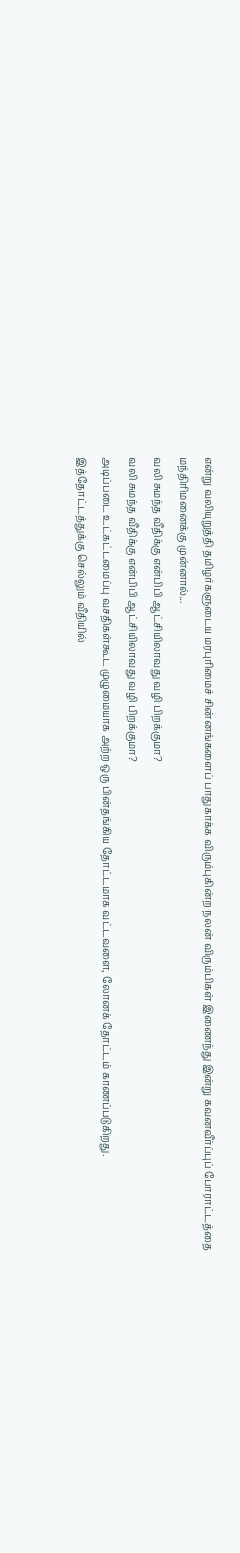என்று வலியுறுத்தி தமிழர்களுடைய மரபுரிமைச் சின்னங்களைப் பாதுகாக்க விரும்புகின்ற நலன் விரும்பிகள் இணைந்து இன்று கவனவீர்ப்புப் போராட்டத்தை மந்திரிமனைக்கு முன்னால்...
வலி சுமந்த வீதிக்கு என்பிபி ஆட்சியிலாவது வழி பிறக்குமா?
வலி சுமந்த வீதிக்கு என்பிபி ஆட்சியிலாவது வழி பிறக்குமா?
அடிப்படை உட்கட்டமைப்பு வசதிகள்கூட முழுமையாக அற்ற ஒரு பின்தங்கிய தோட்டமாக வட்டவளை, லோனக் தோட்டம் காணப்படுகிறது.
இத்தோட்டத்துக்கு செல்லும் வீதியில்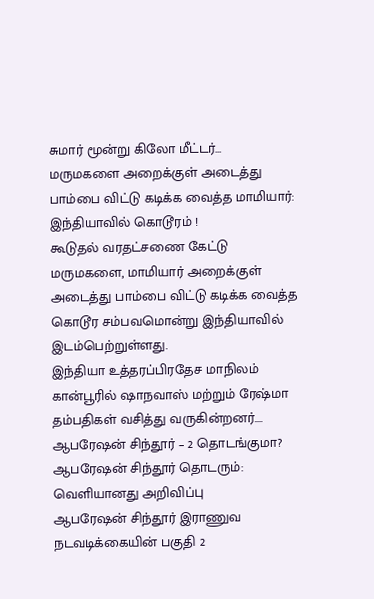சுமார் மூன்று கிலோ மீட்டர்...
மருமகளை அறைக்குள் அடைத்து பாம்பை விட்டு கடிக்க வைத்த மாமியார்: இந்தியாவில் கொடூரம் !
கூடுதல் வரதட்சணை கேட்டு மருமகளை, மாமியார் அறைக்குள் அடைத்து பாம்பை விட்டு கடிக்க வைத்த கொடூர சம்பவமொன்று இந்தியாவில் இடம்பெற்றுள்ளது.
இந்தியா உத்தரப்பிரதேச மாநிலம் கான்பூரில் ஷாநவாஸ் மற்றும் ரேஷ்மா தம்பதிகள் வசித்து வருகின்றனர்....
ஆபரேஷன் சிந்தூர் – 2 தொடங்குமா?
ஆபரேஷன் சிந்தூர் தொடரும்: வெளியானது அறிவிப்பு
ஆபரேஷன் சிந்தூர் இராணுவ நடவடிக்கையின் பகுதி 2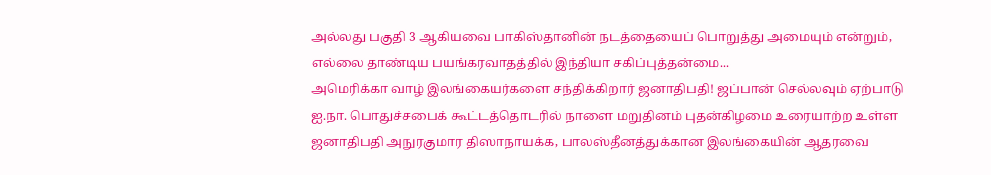அல்லது பகுதி 3 ஆகியவை பாகிஸ்தானின் நடத்தையைப் பொறுத்து அமையும் என்றும், எல்லை தாண்டிய பயங்கரவாதத்தில் இந்தியா சகிப்புத்தன்மை...
அமெரிக்கா வாழ் இலங்கையர்களை சந்திக்கிறார் ஜனாதிபதி! ஜப்பான் செல்லவும் ஏற்பாடு
ஐ.நா. பொதுச்சபைக் கூட்டத்தொடரில் நாளை மறுதினம் புதன்கிழமை உரையாற்ற உள்ள ஜனாதிபதி அநுரகுமார திஸாநாயக்க, பாலஸ்தீனத்துக்கான இலங்கையின் ஆதரவை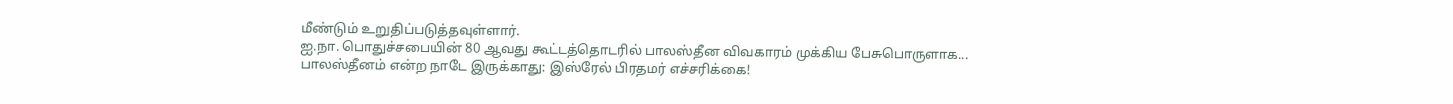மீண்டும் உறுதிப்படுத்தவுள்ளார்.
ஐ.நா. பொதுச்சபையின் 80 ஆவது கூட்டத்தொடரில் பாலஸ்தீன விவகாரம் முக்கிய பேசுபொருளாக...
பாலஸ்தீனம் என்ற நாடே இருக்காது: இஸ்ரேல் பிரதமர் எச்சரிக்கை!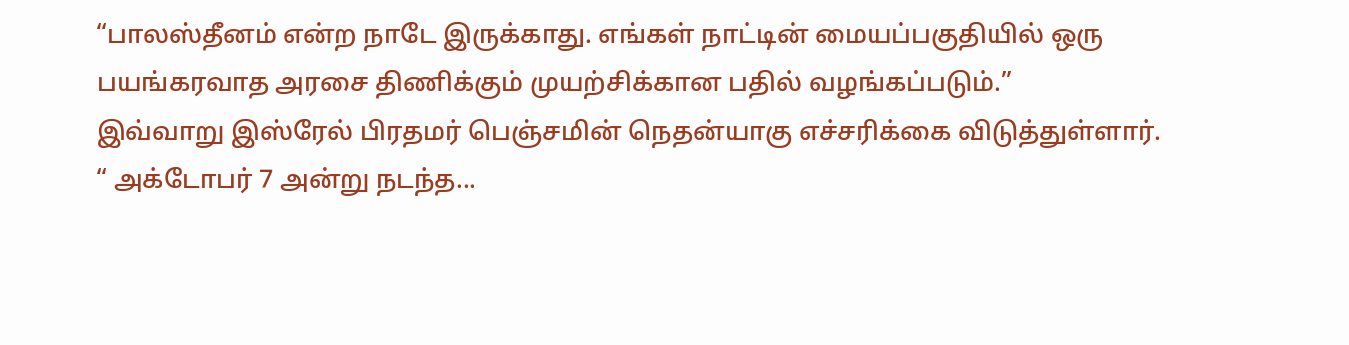“பாலஸ்தீனம் என்ற நாடே இருக்காது. எங்கள் நாட்டின் மையப்பகுதியில் ஒரு பயங்கரவாத அரசை திணிக்கும் முயற்சிக்கான பதில் வழங்கப்படும்.”
இவ்வாறு இஸ்ரேல் பிரதமர் பெஞ்சமின் நெதன்யாகு எச்சரிக்கை விடுத்துள்ளார்.
“ அக்டோபர் 7 அன்று நடந்த...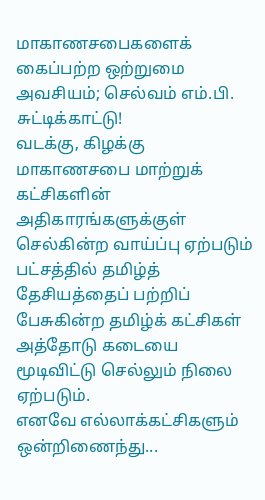மாகாணசபைகளைக் கைப்பற்ற ஒற்றுமை அவசியம்; செல்வம் எம்.பி. சுட்டிக்காட்டு!
வடக்கு, கிழக்கு மாகாணசபை மாற்றுக் கட்சிகளின் அதிகாரங்களுக்குள் செல்கின்ற வாய்ப்பு ஏற்படும் பட்சத்தில் தமிழ்த் தேசியத்தைப் பற்றிப் பேசுகின்ற தமிழ்க் கட்சிகள் அத்தோடு கடையை மூடிவிட்டு செல்லும் நிலை ஏற்படும்.
எனவே எல்லாக்கட்சிகளும் ஒன்றிணைந்து...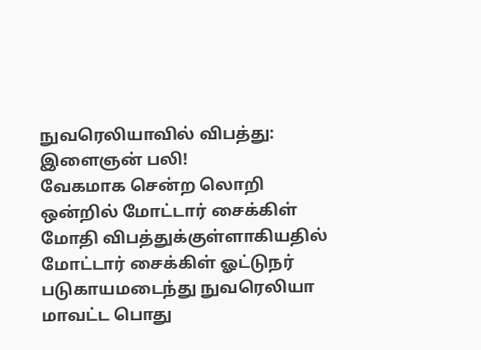நுவரெலியாவில் விபத்து: இளைஞன் பலி!
வேகமாக சென்ற லொறி ஒன்றில் மோட்டார் சைக்கிள் மோதி விபத்துக்குள்ளாகியதில் மோட்டார் சைக்கிள் ஓட்டுநர் படுகாயமடைந்து நுவரெலியா மாவட்ட பொது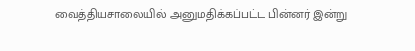வைத்தியசாலையில் அனுமதிக்கப்பட்ட பின்னர் இன்று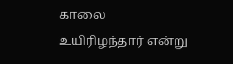காலை உயிரிழந்தார் என்று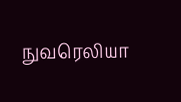நுவரெலியா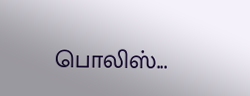பொலிஸ்...